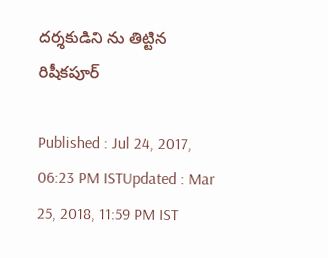ద‌ర్శ‌కుడిని ను తిట్టిన రిషీక‌పూర్‌

Published : Jul 24, 2017, 06:23 PM ISTUpdated : Mar 25, 2018, 11:59 PM IST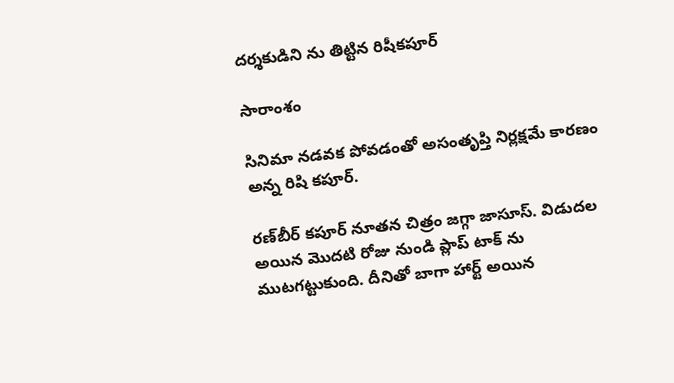ద‌ర్శ‌కుడిని ను తిట్టిన రిషీక‌పూర్‌

సారాంశం

సినిమా నడవక పోవడంతో అసంతృప్తి నిర్లక్షమే కారణం అన్న రిషి కపూర్.

రణ్‌బీర్‌ కపూర్ నూత‌న చిత్రం జగ్గా జాసూస్. విడుద‌ల అయిన మొద‌టి రోజు నుండి ప్లాప్ టాక్ ను ముట‌గ‌ట్టుకుంది. దీనితో బాగా హార్ట్ అయిన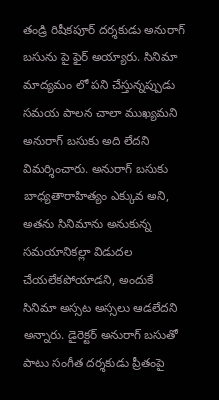తండ్రి రిషీక‌పూర్‌ దర్శకుడు అనురాగ్‌ బసును పై ఫైర్‌ అయ్యారు. సినిమా మాద్య‌మం లో ప‌ని చేస్తున్న‌ప్పుడు స‌మ‌య పాల‌న చాలా ముఖ్య‌మ‌ని అనురాగ్‌ బసుకు అది లేద‌ని విమ‌ర్శించారు. అనురాగ్ బ‌సుకు బాధ్యతారాహిత్యం ఎక్కువ అని, అతను సినిమాను అనుకున్న సమయానికల్లా విడుదల చేయలేకపోయాడని, అందుకే సినిమా అస్స‌ట అస్స‌లు ఆడ‌లేద‌ని అన్నారు. డైరెక్ట‌ర్ అనురాగ్ బ‌సుతో పాటు సంగీత దర్శకుడు ప్రీతంపై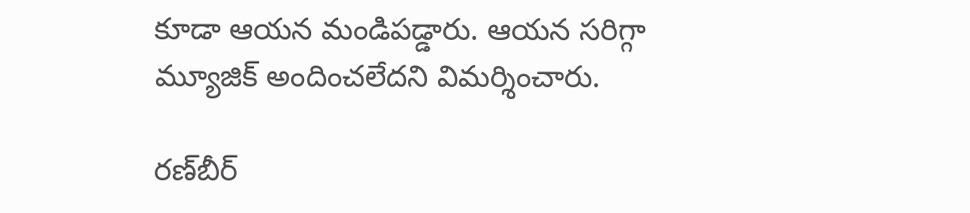కూడా ఆయన మండిపడ్డారు. ఆయన సరిగ్గా మ్యూజిక్‌ అందించలేదని విమర్శించారు.

రణ్‌బీర్‌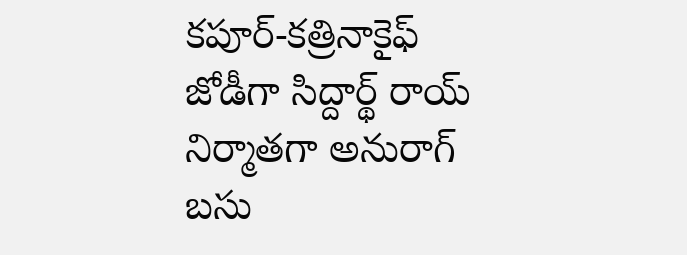కపూర్‌-కత్రినాకైఫ్‌ జోడీగా సిద్దార్థ్ రాయ్ నిర్మాత‌గా అనురాగ్ బసు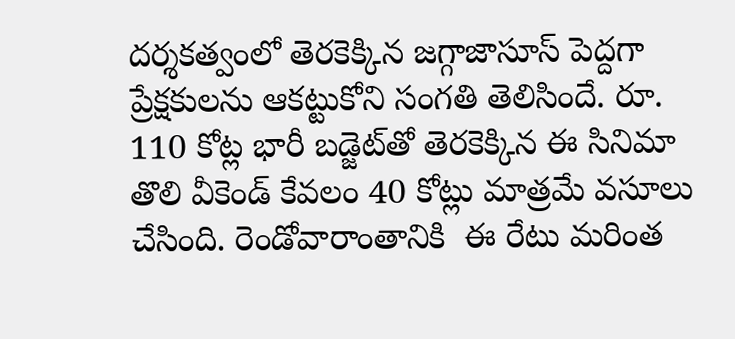దర్శకత్వంలో తెరకెక్కిన జగ్గాజాసూస్‌ పెద్దగా ప్రేక్షకులను ఆకట్టుకోని సంగతి తెలిసిందే. రూ. 110 కోట్ల భారీ బడ్జెట్‌తో తెరకెక్కిన ఈ సినిమా తొలి వీకెండ్ కేవ‌లం 40 కోట్లు మాత్ర‌మే వసూలు చేసింది. రెండోవారాంతానికి  ఈ రేటు మ‌రింత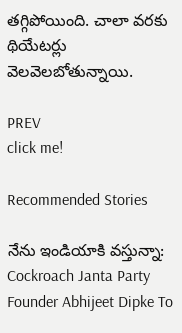త‌గ్గిపోయింది. చాలా వ‌ర‌కు థియేటర్లు వెలవెలబోతున్నాయి.

PREV
click me!

Recommended Stories

నేను ఇండియాకి వస్తున్నా: Cockroach Janta Party Founder Abhijeet Dipke To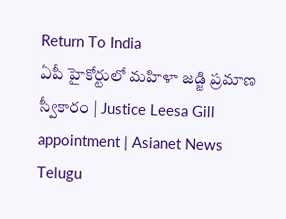Return To India
ఏపీ హైకోర్టులో మహిళా జడ్జి ప్రమాణ స్వీకారం | Justice Leesa Gill appointment | Asianet News Telugu